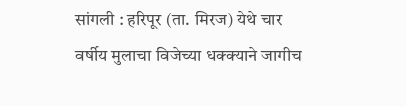सांगली : हरिपूर (ता. मिरज) येथे चार वर्षीय मुलाचा विजेच्या धक्क्याने जागीच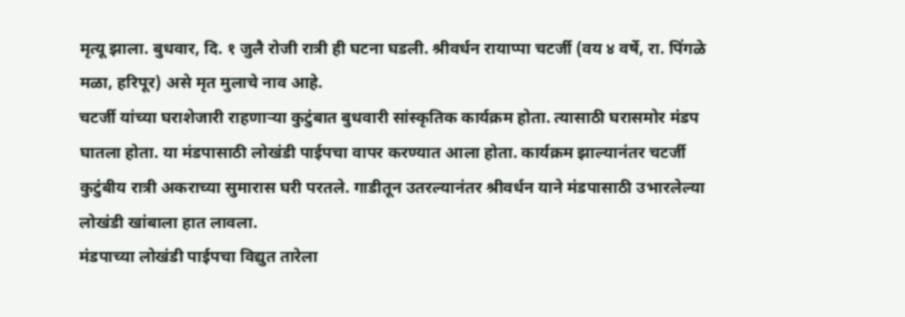मृत्यू झाला. बुधवार, दि. १ जुलै रोजी रात्री ही घटना घडली. श्रीवर्धन रायाप्पा चटर्जी (वय ४ वर्षे, रा. पिंगळे मळा, हरिपूर) असे मृत मुलाचे नाव आहे.
चटर्जी यांच्या घराशेजारी राहणाऱ्या कुटुंबात बुधवारी सांस्कृतिक कार्यक्रम होता. त्यासाठी घरासमोर मंडप घातला होता. या मंडपासाठी लोखंडी पाईपचा वापर करण्यात आला होता. कार्यक्रम झाल्यानंतर चटर्जी कुटुंबीय रात्री अकराच्या सुमारास घरी परतले. गाडीतून उतरल्यानंतर श्रीवर्धन याने मंडपासाठी उभारलेल्या लोखंडी खांबाला हात लावला.
मंडपाच्या लोखंडी पाईपचा विद्युत तारेला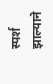स्पर्श झाल्याने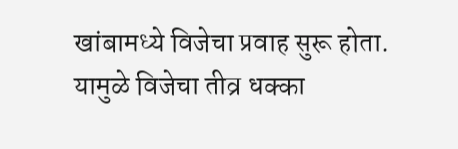खांबामध्ये विजेचा प्रवाह सुरू होता. यामुळे विजेचा तीव्र धक्का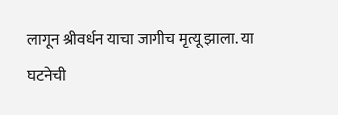लागून श्रीवर्धन याचा जागीच मृत्यू झाला. या घटनेची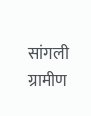सांगली ग्रामीण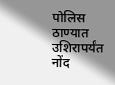पोलिस ठाण्यात उशिरापर्यंत नोंद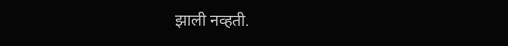झाली नव्हती.